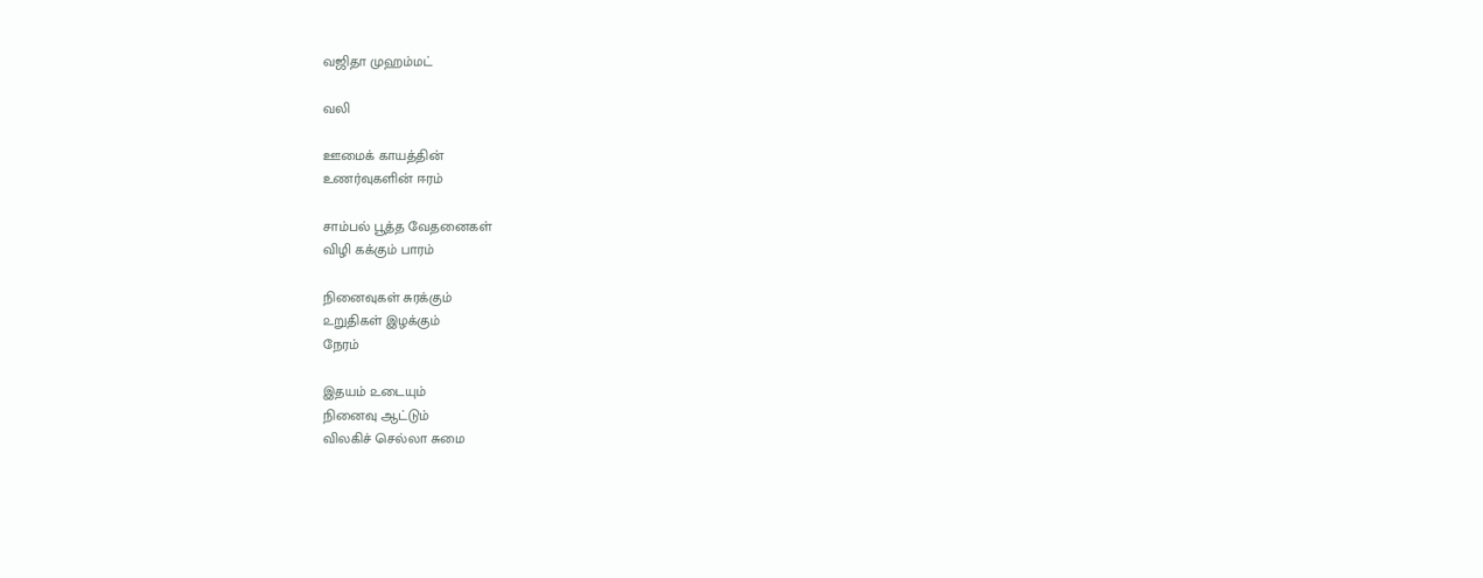வஜிதா முஹம்மட்

வலி

ஊமைக் காயத்தின்
உணர்வுகளின் ஈரம்

சாம்பல் பூத்த வேதனைகள்
விழி கக்கும் பாரம்

நினைவுகள் சுரக்கும்
௨றுதிகள் இழக்கும்
நேரம்

இதயம் ௨டையும்
நினைவு ஆட்டும்
விலகிச் செல்லா சுமை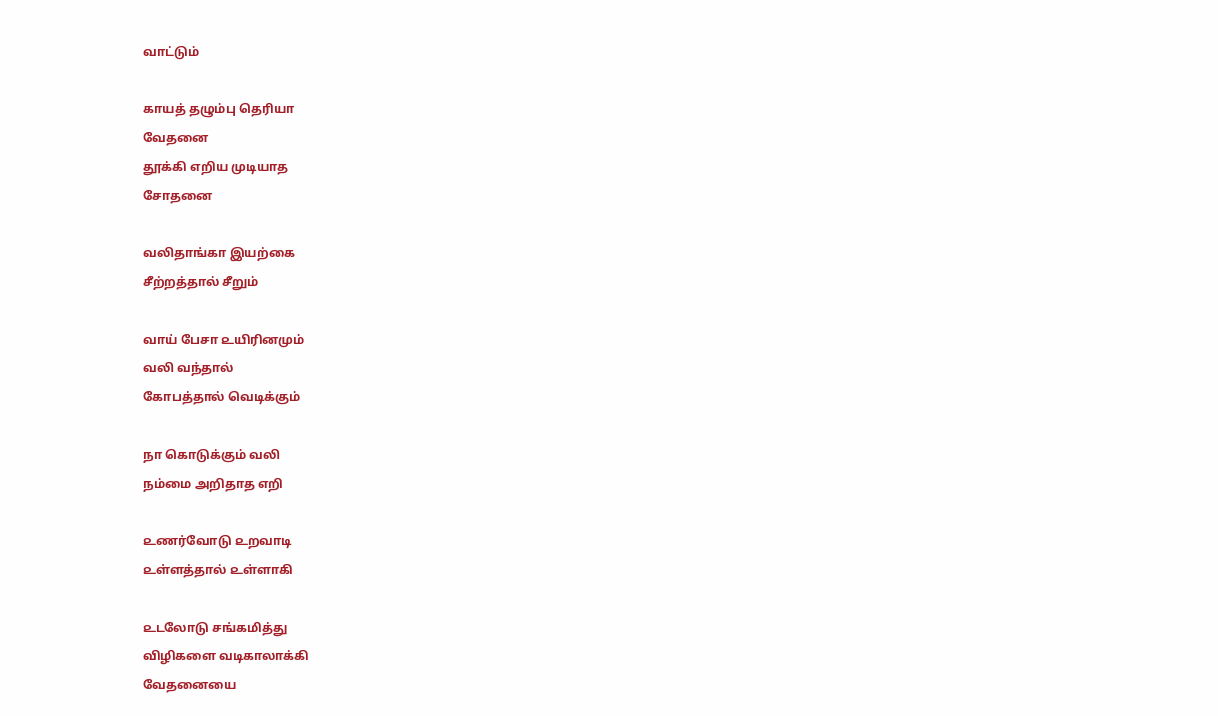வாட்டும்

காயத் தழும்பு தெரியா
வேதனை
தூக்கி எறிய முடியாத
சோதனை

வலிதாங்கா இயற்கை
சீற்றத்தால் சீறும்

வாய் பேசா ௨யிரினமும்
வலி வந்தால்
கோபத்தால் வெடிக்கும்

நா கொடுக்கும் வலி
நம்மை அறிதாத எறி

௨ணர்வோடு ௨றவாடி
௨ள்ளத்தால் ௨ள்ளாகி

௨டலோடு சங்கமித்து
விழிகளை வடிகாலாக்கி
வேதனையை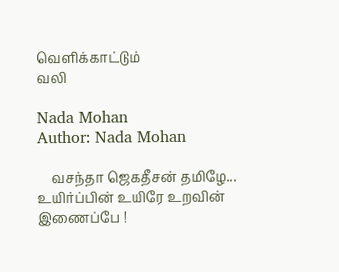வெளிக்காட்டும்
வலி

Nada Mohan
Author: Nada Mohan

    வசந்தா ஜெகதீசன் தமிழே... உயிர்ப்பின் உயிரே உறவின் இணைப்பே !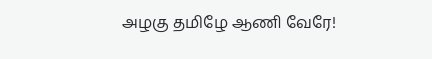அழகு தமிழே ஆணி வேரே!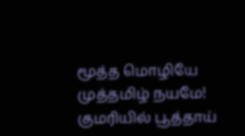மூத்த மொழியே முத்தமிழ் நயமே! குமரியில் பூத்தாய்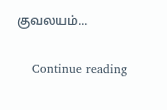குவலயம்...

    Continue reading